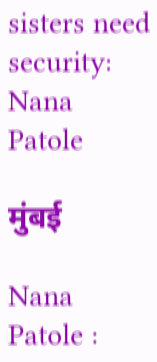sisters need security: Nana Patole

मुंबई

Nana Patole :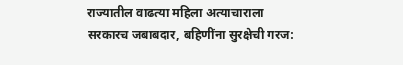राज्यातील वाढत्या महिला अत्याचाराला सरकारच जबाबदार, बहिणींना सुरक्षेची गरज: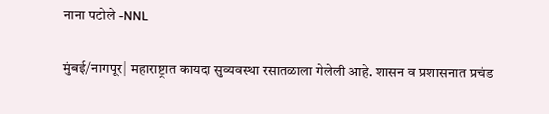नाना पटोले -NNL

मुंबई/नागपूर| महाराष्ट्रात कायदा सुव्यवस्था रसातळाला गेलेली आहे. शासन व प्रशासनात प्रचंड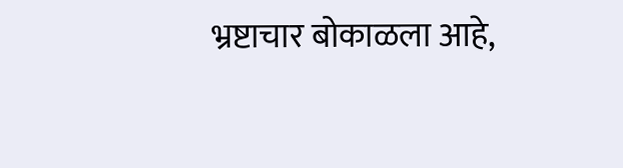भ्रष्टाचार बोकाळला आहे,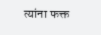त्यांना फक्त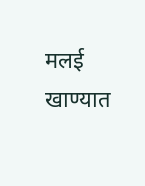मलई खाण्यात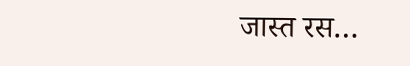जास्त रस…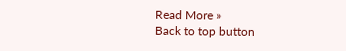Read More »
Back to top button